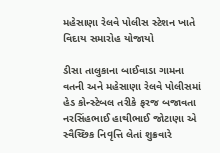મહેસાણા રેલવે પોલીસ સ્ટેશન ખાતે વિદાય સમારોહ યોજાયો

ડીસા તાલુકાના બાઈવાડા ગામના વતની અને મહેસાણા રેલવે પોલીસમાં હેડ કોન્સ્ટેબલ તરીકે ફરજ બજાવતા નરસિંહભાઈ હાથીભાઈ જોટાણા એ સ્વૈચ્છિક નિવૃત્તિ લેતાં શુક્રવારે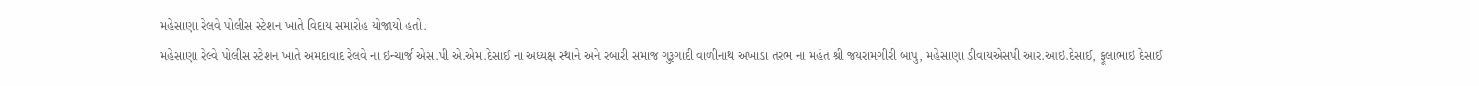મહેસાણા રેલવે પોલીસ સ્ટેશન ખાતે વિદાય સમારોહ યોજાયો હતો.
મહેસાણા રેલ્વે પોલીસ સ્ટેશન ખાતે અમદાવાદ રેલવે ના ઇન્ચાર્જ એસ.પી એ.એમ.દેસાઈ ના અધ્યક્ષ સ્થાને અને રબારી સમાજ ગુરૂગાદી વાળીનાથ અખાડા તરભ ના મહંત શ્રી જયરામગીરી બાપુ, મહેસાણા ડીવાયએસપી આર.આઇ.દેસાઈ, ફૂલાભાઇ દેસાઈ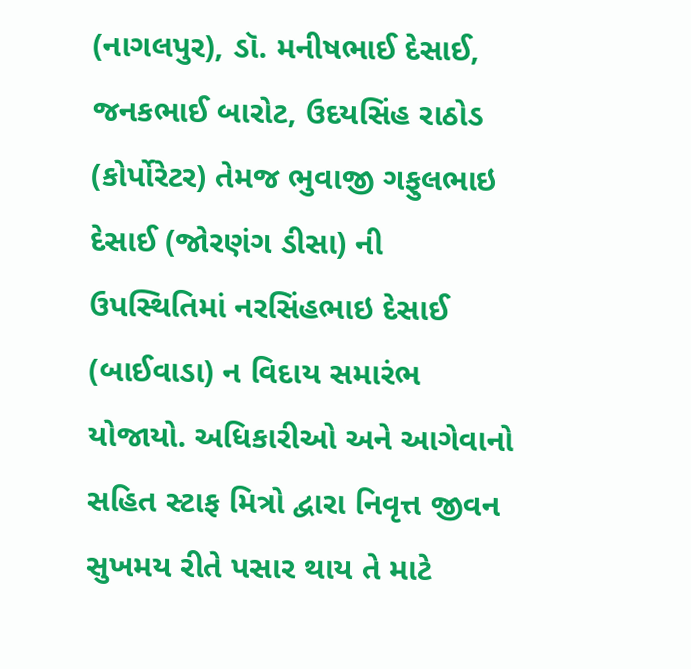(નાગલપુર), ડૉ. મનીષભાઈ દેસાઈ, જનકભાઈ બારોટ, ઉદયસિંહ રાઠોડ (કોર્પોરેટર) તેમજ ભુવાજી ગફુલભાઇ દેસાઈ (જોરણંગ ડીસા) ની ઉપસ્થિતિમાં નરસિંહભાઇ દેસાઈ (બાઈવાડા) ન વિદાય સમારંભ યોજાયો. અધિકારીઓ અને આગેવાનો સહિત સ્ટાફ મિત્રો દ્વારા નિવૃત્ત જીવન સુખમય રીતે પસાર થાય તે માટે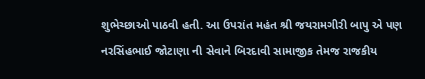શુભેચ્છાઓ પાઠવી હતી. આ ઉપરાંત મહંત શ્રી જયરામગીરી બાપુ એ પણ નરસિંહભાઈ જોટાણા ની સેવાને બિરદાવી સામાજીક તેમજ રાજકીય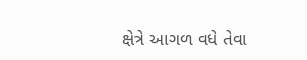ક્ષેત્રે આગળ વધે તેવા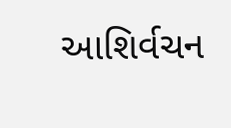આશિર્વચન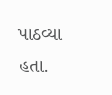પાઠવ્યા હતા.